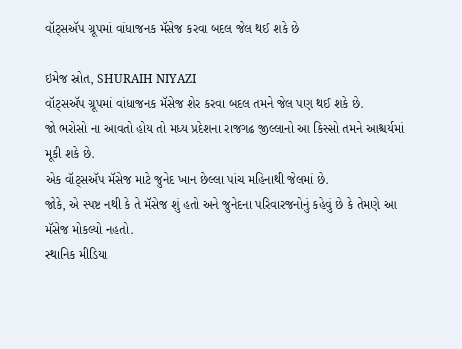વૉટ્સઍપ ગ્રૂપમાં વાંધાજનક મૅસેજ કરવા બદલ જેલ થઈ શકે છે

ઇમેજ સ્રોત, SHURAIH NIYAZI
વૉટ્સઍપ ગ્રૂપમાં વાંધાજનક મૅસેજ શેર કરવા બદલ તમને જેલ પણ થઈ શકે છે.
જો ભરોસો ના આવતો હોય તો મધ્ય પ્રદેશના રાજગઢ જીલ્લાનો આ કિસ્સો તમને આશ્ચર્યમાં મૂકી શકે છે.
એક વૉટ્સઍપ મૅસેજ માટે જુનેદ ખાન છેલ્લા પાંચ મહિનાથી જેલમાં છે.
જોકે, એ સ્પષ્ટ નથી કે તે મૅસેજ શું હતો અને જુનેદના પરિવારજનોનું કહેવું છે કે તેમણે આ મૅસેજ મોકલ્યો નહતો.
સ્થાનિક મીડિયા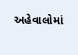અહેવાલોમાં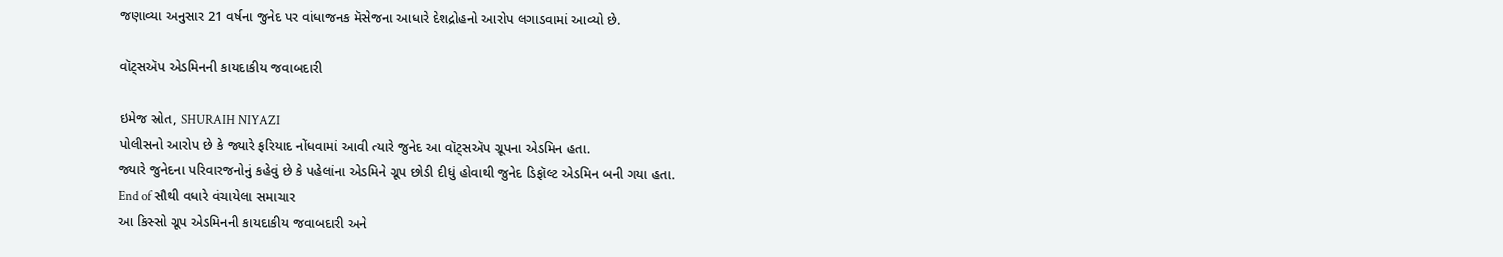જણાવ્યા અનુસાર 21 વર્ષના જુનેદ પર વાંધાજનક મૅસેજના આધારે દેશદ્રોહનો આરોપ લગાડવામાં આવ્યો છે.

વૉટ્સઍપ એડમિનની કાયદાકીય જવાબદારી

ઇમેજ સ્રોત, SHURAIH NIYAZI
પોલીસનો આરોપ છે કે જ્યારે ફરિયાદ નોંધવામાં આવી ત્યારે જુનેદ આ વૉટ્સઍપ ગ્રૂપના એડમિન હતા.
જ્યારે જુનેદના પરિવારજનોનું કહેવું છે કે પહેલાંના એડમિને ગ્રૂપ છોડી દીધું હોવાથી જુનેદ ડિફૉલ્ટ એડમિન બની ગયા હતા.
End of સૌથી વધારે વંચાયેલા સમાચાર
આ કિસ્સો ગ્રૂપ એડમિનની કાયદાકીય જવાબદારી અને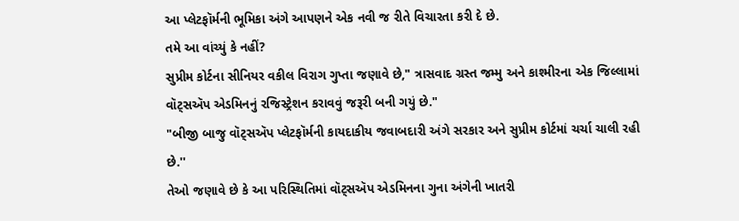આ પ્લેટફૉર્મની ભૂમિકા અંગે આપણને એક નવી જ રીતે વિચારતા કરી દે છે.
તમે આ વાંચ્યું કે નહીં?
સુપ્રીમ કોર્ટના સીનિયર વકીલ વિરાગ ગુપ્તા જણાવે છે," ત્રાસવાદ ગ્રસ્ત જમ્મુ અને કાશ્મીરના એક જિલ્લામાં વૉટ્સઍપ એડમિનનું રજિસ્ટ્રેશન કરાવવું જરૂરી બની ગયું છે."
"બીજી બાજુ વૉટ્સઍપ પ્લેટફૉર્મની કાયદાકીય જવાબદારી અંગે સરકાર અને સુપ્રીમ કોર્ટમાં ચર્ચા ચાલી રહી છે.''
તેઓ જણાવે છે કે આ પરિસ્થિતિમાં વૉટ્સઍપ એડમિનના ગુના અંગેની ખાતરી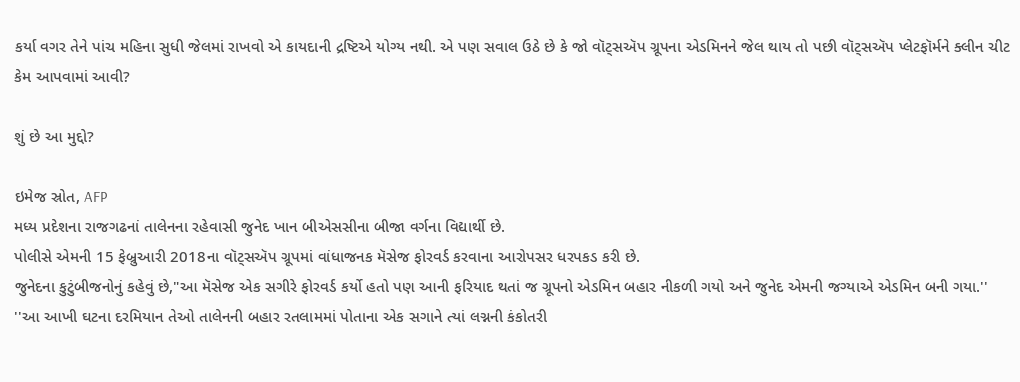કર્યા વગર તેને પાંચ મહિના સુધી જેલમાં રાખવો એ કાયદાની દ્રષ્ટિએ યોગ્ય નથી. એ પણ સવાલ ઉઠે છે કે જો વૉટ્સઍપ ગ્રૂપના એડમિનને જેલ થાય તો પછી વૉટ્સઍપ પ્લેટફૉર્મને ક્લીન ચીટ કેમ આપવામાં આવી?

શું છે આ મુદ્દો?

ઇમેજ સ્રોત, AFP
મધ્ય પ્રદેશના રાજગઢનાં તાલેનના રહેવાસી જુનેદ ખાન બીએસસીના બીજા વર્ગના વિદ્યાર્થી છે.
પોલીસે એમની 15 ફેબ્રુઆરી 2018ના વૉટ્સઍપ ગ્રૂપમાં વાંધાજનક મૅસેજ ફોરવર્ડ કરવાના આરોપસર ધરપકડ કરી છે.
જુનેદના કુટુંબીજનોનું કહેવું છે,"આ મૅસેજ એક સગીરે ફોરવર્ડ કર્યો હતો પણ આની ફરિયાદ થતાં જ ગ્રૂપનો એડમિન બહાર નીકળી ગયો અને જુનેદ એમની જગ્યાએ એડમિન બની ગયા.''
''આ આખી ઘટના દરમિયાન તેઓ તાલેનની બહાર રતલામમાં પોતાના એક સગાને ત્યાં લગ્નની કંકોતરી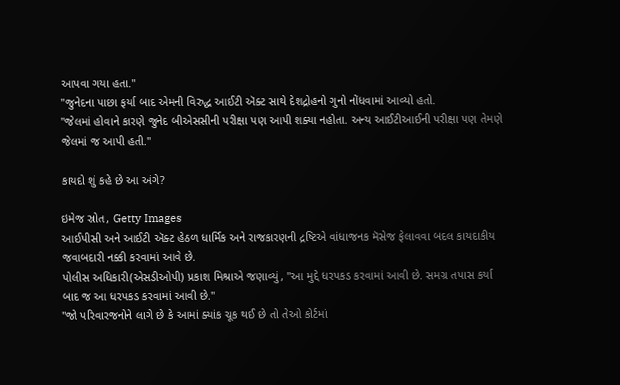આપવા ગયા હતા."
''જુનેદના પાછા ફર્યા બાદ એમની વિરુદ્ધ આઈટી ઍક્ટ સાથે દેશદ્રોહનો ગુનો નોંધવામાં આવ્યો હતો.
"જેલમાં હોવાને કારણે જુનેદ બીએસસીની પરીક્ષા પણ આપી શક્યા નહોતા. અન્ય આઈટીઆઈની પરીક્ષા પણ તેમણે જેલમાં જ આપી હતી.''

કાયદો શું કહે છે આ અંગે?

ઇમેજ સ્રોત, Getty Images
આઈપીસી અને આઈટી ઍક્ટ હેઠળ ધાર્મિક અને રાજકારણની દ્રષ્ટિએ વાંધાજનક મૅસેજ ફેલાવવા બદલ કાયદાકીય જવાબદારી નક્કી કરવામાં આવે છે.
પોલીસ અધિકારી(એસડીઓપી) પ્રકાશ મિશ્રાએ જણાવ્યું, ''આ મુદ્દે ધરપકડ કરવામાં આવી છે. સમગ્ર તપાસ કર્યા બાદ જ આ ધરપકડ કરવામાં આવી છે."
"જો પરિવારજનોને લાગે છે કે આમાં ક્યાંક ચૂક થઈ છે તો તેઓ કોર્ટમાં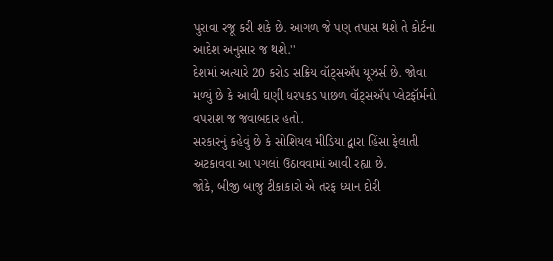પુરાવા રજૂ કરી શકે છે. આગળ જે પણ તપાસ થશે તે કોર્ટના આદેશ અનુસાર જ થશે.''
દેશમાં અત્યારે 20 કરોડ સક્રિય વૉટ્સઍપ યૂઝર્સ છે. જોવા મળ્યું છે કે આવી ઘણી ધરપકડ પાછળ વૉટ્સઍપ પ્લેટફૉર્મનો વપરાશ જ જવાબદાર હતો.
સરકારનું કહેવું છે કે સોશિયલ મીડિયા દ્વારા હિંસા ફેલાતી અટકાવવા આ પગલાં ઉઠાવવામાં આવી રહ્યા છે.
જોકે, બીજી બાજુ ટીકાકારો એ તરફ ધ્યાન દોરી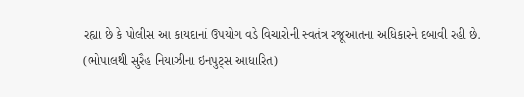રહ્યા છે કે પોલીસ આ કાયદાનાં ઉપયોગ વડે વિચારોની સ્વતંત્ર રજૂઆતના અધિકારને દબાવી રહી છે.
(ભોપાલથી સુરૈહ નિયાઝીના ઇનપુટ્સ આધારિત)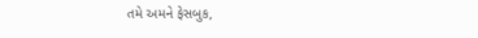તમે અમને ફેસબુક,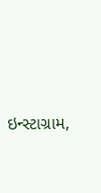ઇન્સ્ટાગ્રામ,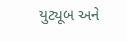યુટ્યૂબ અને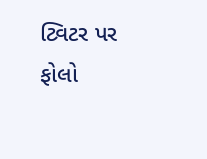ટ્વિટર પર ફોલો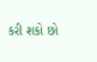કરી શકો છો